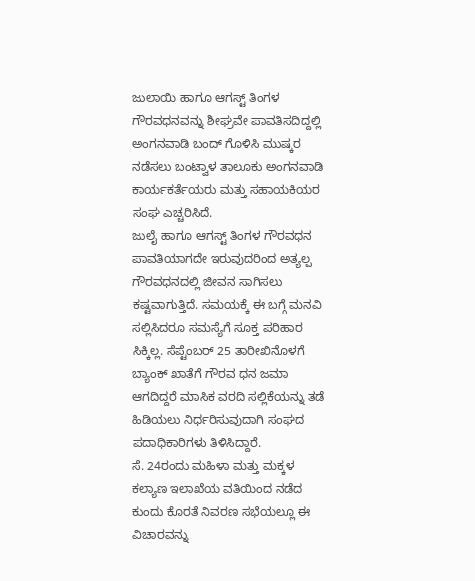ಜುಲಾಯಿ ಹಾಗೂ ಆಗಸ್ಟ್ ತಿಂಗಳ ಗೌರವಧನವನ್ನು ಶೀಘ್ರವೇ ಪಾವತಿಸದಿದ್ದಲ್ಲಿ ಅಂಗನವಾಡಿ ಬಂದ್ ಗೊಳಿಸಿ ಮುಷ್ಕರ ನಡೆಸಲು ಬಂಟ್ವಾಳ ತಾಲೂಕು ಅಂಗನವಾಡಿ ಕಾರ್ಯಕರ್ತೆಯರು ಮತ್ತು ಸಹಾಯಕಿಯರ ಸಂಘ ಎಚ್ಚರಿಸಿದೆ.
ಜುಲೈ ಹಾಗೂ ಆಗಸ್ಟ್ ತಿಂಗಳ ಗೌರವಧನ ಪಾವತಿಯಾಗದೇ ಇರುವುದರಿಂದ ಅತ್ಯಲ್ಪ ಗೌರವಧನದಲ್ಲಿ ಜೀವನ ಸಾಗಿಸಲು ಕಷ್ಟವಾಗುತ್ತಿದೆ. ಸಮಯಕ್ಕೆ ಈ ಬಗ್ಗೆ ಮನವಿ ಸಲ್ಲಿಸಿದರೂ ಸಮಸ್ಯೆಗೆ ಸೂಕ್ತ ಪರಿಹಾರ ಸಿಕ್ಕಿಲ್ಲ. ಸೆಪ್ಟೆಂಬರ್ 25 ತಾರೀಖಿನೊಳಗೆ ಬ್ಯಾಂಕ್ ಖಾತೆಗೆ ಗೌರವ ಧನ ಜಮಾ ಆಗದಿದ್ದರೆ ಮಾಸಿಕ ವರದಿ ಸಲ್ಲಿಕೆಯನ್ನು ತಡೆ ಹಿಡಿಯಲು ನಿರ್ಧರಿಸುವುದಾಗಿ ಸಂಘದ ಪದಾಧಿಕಾರಿಗಳು ತಿಳಿಸಿದ್ದಾರೆ.
ಸೆ. 24ರಂದು ಮಹಿಳಾ ಮತ್ತು ಮಕ್ಕಳ ಕಲ್ಯಾಣ ಇಲಾಖೆಯ ವತಿಯಿಂದ ನಡೆದ ಕುಂದು ಕೊರತೆ ನಿವರಣ ಸಭೆಯಲ್ಲೂ ಈ ವಿಚಾರವನ್ನು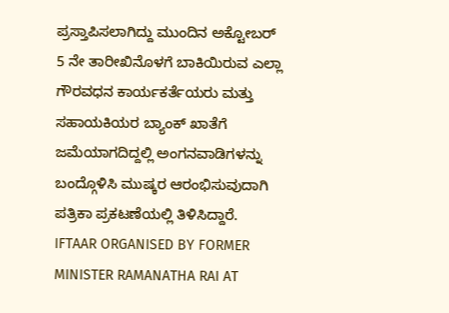ಪ್ರಸ್ತಾಪಿಸಲಾಗಿದ್ದು ಮುಂದಿನ ಅಕ್ಟೋಬರ್ 5 ನೇ ತಾರೀಖಿನೊಳಗೆ ಬಾಕಿಯಿರುವ ಎಲ್ಲಾ ಗೌರವಧನ ಕಾರ್ಯಕರ್ತೆಯರು ಮತ್ತು ಸಹಾಯಕಿಯರ ಬ್ಯಾಂಕ್ ಖಾತೆಗೆ ಜಮೆಯಾಗದಿದ್ದಲ್ಲಿ ಅಂಗನವಾಡಿಗಳನ್ನು ಬಂದ್ಗೊಳಿಸಿ ಮುಷ್ಕರ ಆರಂಭಿಸುವುದಾಗಿ ಪತ್ರಿಕಾ ಪ್ರಕಟಣೆಯಲ್ಲಿ ತಿಳಿಸಿದ್ದಾರೆ.
IFTAAR ORGANISED BY FORMER MINISTER RAMANATHA RAI AT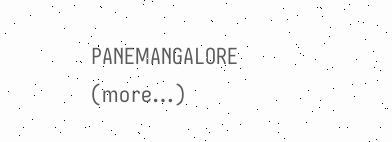PANEMANGALORE (more…)